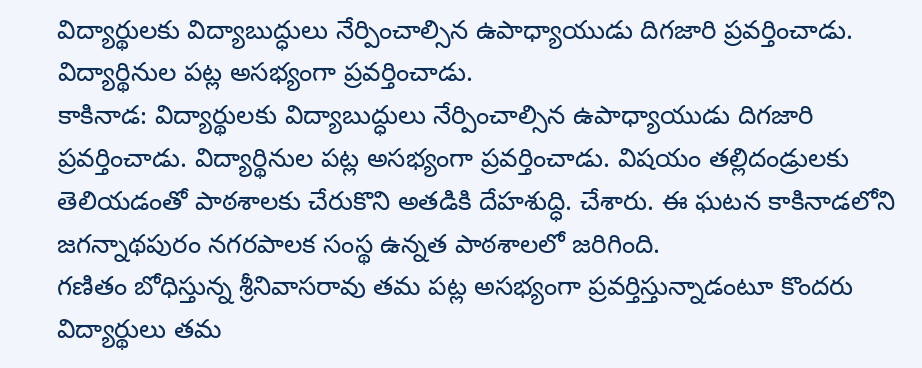విద్యార్థులకు విద్యాబుద్ధులు నేర్పించాల్సిన ఉపాధ్యాయుడు దిగజారి ప్రవర్తించాడు. విద్యార్థినుల పట్ల అసభ్యంగా ప్రవర్తించాడు.
కాకినాడ: విద్యార్థులకు విద్యాబుద్ధులు నేర్పించాల్సిన ఉపాధ్యాయుడు దిగజారి ప్రవర్తించాడు. విద్యార్థినుల పట్ల అసభ్యంగా ప్రవర్తించాడు. విషయం తల్లిదండ్రులకు తెలియడంతో పాఠశాలకు చేరుకొని అతడికి దేహశుద్ధి. చేశారు. ఈ ఘటన కాకినాడలోని జగన్నాథపురం నగరపాలక సంస్థ ఉన్నత పాఠశాలలో జరిగింది.
గణితం బోధిస్తున్న శ్రీనివాసరావు తమ పట్ల అసభ్యంగా ప్రవర్తిస్తున్నాడంటూ కొందరు విద్యార్థులు తమ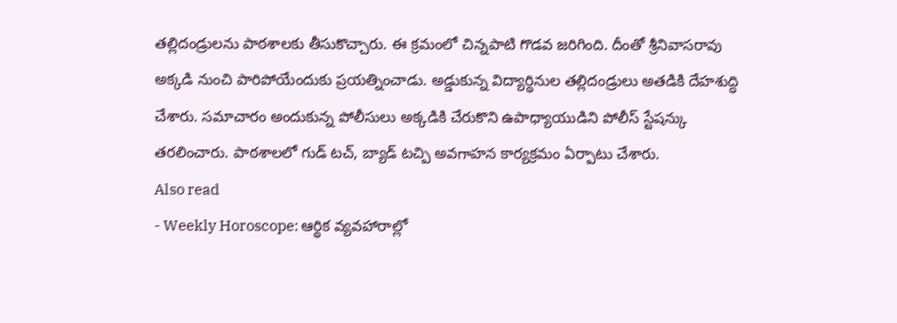తల్లిదండ్రులను పాఠశాలకు తీసుకొచ్చారు. ఈ క్రమంలో చిన్నపాటి గొడవ జరిగింది. దీంతో శ్రీనివాసరావు అక్కడి నుంచి పారిపోయేందుకు ప్రయత్నించాడు. అడ్డుకున్న విద్యార్థినుల తల్లిదండ్రులు అతడికి దేహశుద్ధి చేశారు. సమాచారం అందుకున్న పోలీసులు అక్కడికి చేరుకొని ఉపాధ్యాయుడిని పోలీస్ స్టేషన్కు తరలించారు. పాఠశాలలో గుడ్ టచ్, బ్యాడ్ టచ్పి అవగాహన కార్యక్రమం ఏర్పాటు చేశారు.
Also read
- Weekly Horoscope: ఆర్థిక వ్యవహారాల్లో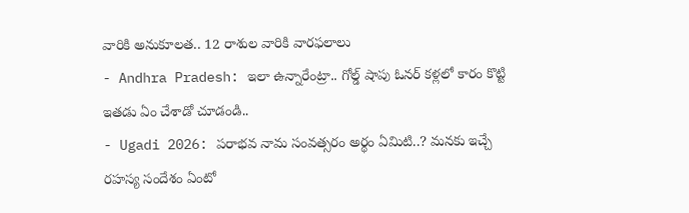వారికి అనుకూలత.. 12 రాశుల వారికి వారఫలాలు
- Andhra Pradesh: ఇలా ఉన్నారేంట్రా.. గోల్డ్ షాపు ఓనర్ కళ్లలో కారం కొట్టి ఇతడు ఏం చేశాడో చూడండి..
- Ugadi 2026: పరాభవ నామ సంవత్సరం అర్థం ఏమిటి..? మనకు ఇచ్చే రహస్య సందేశం ఏంటో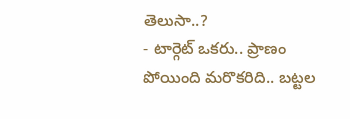తెలుసా..?
- టార్గెట్ ఒకరు.. ప్రాణం పోయింది మరొకరిది.. బట్టల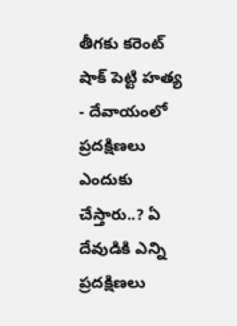తీగకు కరెంట్ షాక్ పెట్టి హత్య
- దేవాయంలో ప్రదక్షిణలు ఎందుకు చేస్తారు..? ఏ దేవుడికి ఎన్ని ప్రదక్షిణలు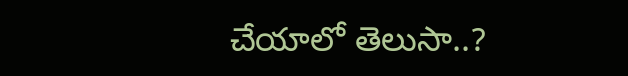చేయాలో తెలుసా..?